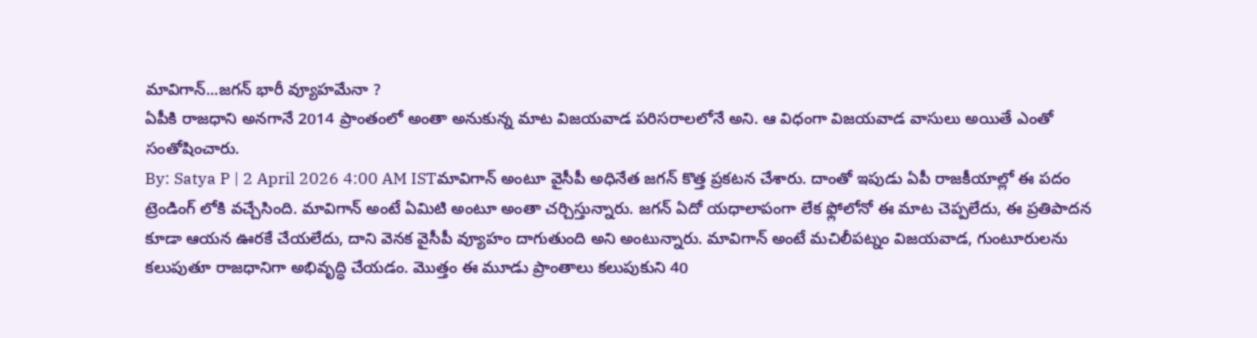మావిగాన్...జగన్ భారీ వ్యూహమేనా ?
ఏపీకి రాజధాని అనగానే 2014 ప్రాంతంలో అంతా అనుకున్న మాట విజయవాడ పరిసరాలలోనే అని. ఆ విధంగా విజయవాడ వాసులు అయితే ఎంతో సంతోషించారు.
By: Satya P | 2 April 2026 4:00 AM ISTమావిగాన్ అంటూ వైసీపీ అధినేత జగన్ కొత్త ప్రకటన చేశారు. దాంతో ఇపుడు ఏపీ రాజకీయాల్లో ఈ పదం ట్రెండింగ్ లోకి వచ్చేసింది. మావిగాన్ అంటే ఏమిటి అంటూ అంతా చర్చిస్తున్నారు. జగన్ ఏదో యధాలాపంగా లేక ఫ్లోలోనో ఈ మాట చెప్పలేదు, ఈ ప్రతిపాదన కూడా ఆయన ఊరకే చేయలేదు, దాని వెనక వైసీపీ వ్యూహం దాగుతుంది అని అంటున్నారు. మావిగాన్ అంటే మచిలీపట్నం విజయవాడ, గుంటూరులను కలుపుతూ రాజధానిగా అభివృద్ధి చేయడం. మొత్తం ఈ మూడు ప్రాంతాలు కలుపుకుని 40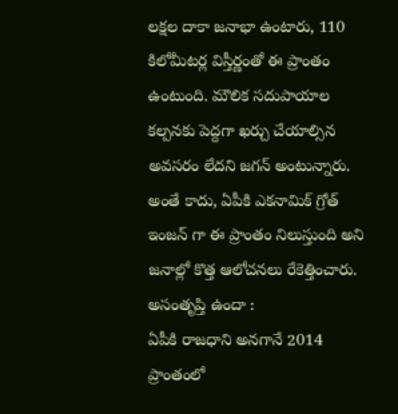లక్షల దాకా జనాభా ఉంటారు, 110 కిలోమీటర్ల విస్తీర్ణంతో ఈ ప్రాంతం ఉంటుంది. మౌలిక సదుపాయాల కల్పనకు పెద్దగా ఖర్చు చేయాల్సిన అవసరం లేదని జగన్ అంటున్నారు. అంతే కాదు, ఏపీకి ఎకనామిక్ గ్రోత్ ఇంజన్ గా ఈ ప్రాంతం నిలుస్తుంది అని జనాల్లో కొత్త ఆలోచనలు రేకెత్తించారు.
అసంతృప్తి ఉందా :
ఏపీకి రాజధాని అనగానే 2014 ప్రాంతంలో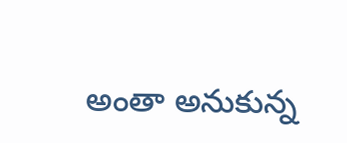అంతా అనుకున్న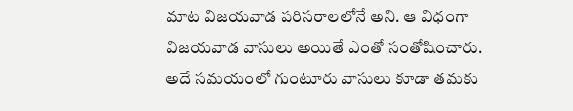మాట విజయవాడ పరిసరాలలోనే అని. ఆ విధంగా విజయవాడ వాసులు అయితే ఎంతో సంతోషించారు. అదే సమయంలో గుంటూరు వాసులు కూడా తమకు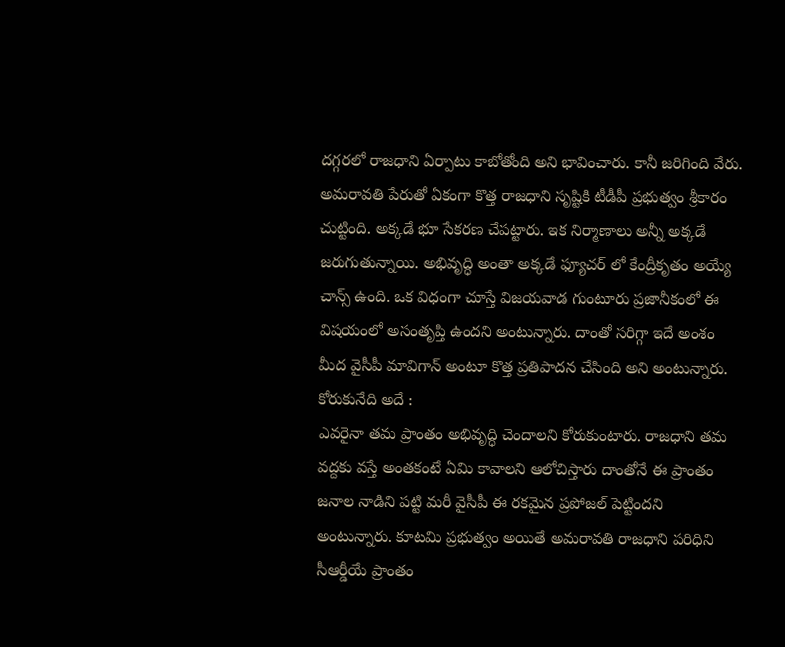దగ్గరలో రాజధాని ఏర్పాటు కాబోతోంది అని భావించారు. కానీ జరిగింది వేరు. అమరావతి పేరుతో ఏకంగా కొత్త రాజధాని సృష్టికి టీడీపీ ప్రభుత్వం శ్రీకారం చుట్టింది. అక్కడే భూ సేకరణ చేపట్టారు. ఇక నిర్మాణాలు అన్నీ అక్కడే జరుగుతున్నాయి. అభివృద్ధి అంతా అక్కడే ఫ్యూచర్ లో కేంద్రీకృతం అయ్యే చాన్స్ ఉంది. ఒక విధంగా చూస్తే విజయవాడ గుంటూరు ప్రజానీకంలో ఈ విషయంలో అసంతృప్తి ఉందని అంటున్నారు. దాంతో సరిగ్గా ఇదే అంశం మీద వైసీపీ మావిగాన్ అంటూ కొత్త ప్రతిపాదన చేసింది అని అంటున్నారు.
కోరుకునేది అదే :
ఎవరైనా తమ ప్రాంతం అభివృద్ధి చెందాలని కోరుకుంటారు. రాజధాని తమ వద్దకు వస్తే అంతకంటే ఏమి కావాలని ఆలోచిస్తారు దాంతోనే ఈ ప్రాంతం జనాల నాడిని పట్టి మరీ వైసీపీ ఈ రకమైన ప్రపోజల్ పెట్టిందని అంటున్నారు. కూటమి ప్రభుత్వం అయితే అమరావతి రాజధాని పరిధిని సీఆర్డీయే ప్రాంతం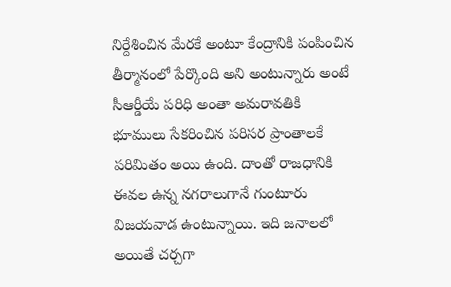నిర్దేశించిన మేరకే అంటూ కేంద్రానికి పంపించిన తీర్మానంలో పేర్కొంది అని అంటున్నారు అంటే సీఆర్డీయే పరిధి అంతా అమరావతికి భూములు సేకరించిన పరిసర ప్రాంతాలకే పరిమితం అయి ఉంది. దాంతో రాజధానికి ఈవల ఉన్న నగరాలుగానే గుంటూరు విజయవాడ ఉంటున్నాయి. ఇది జనాలలో అయితే చర్చగా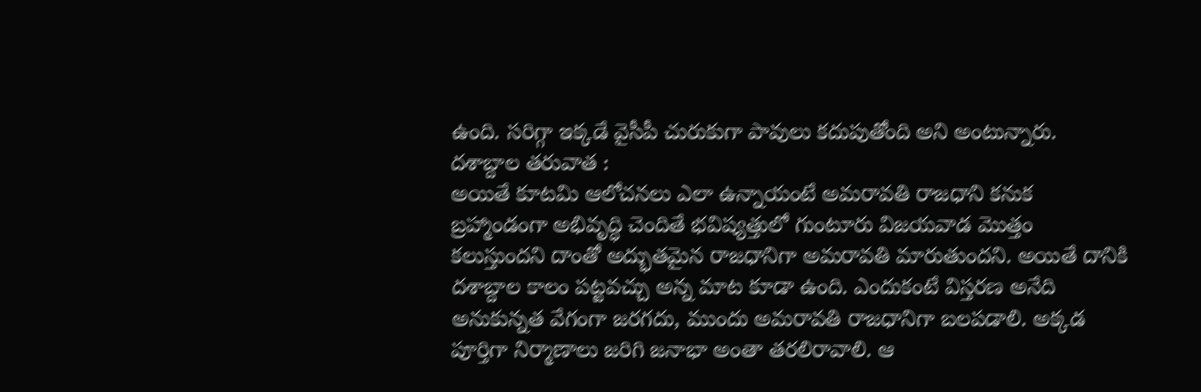ఉంది. సరిగ్గా ఇక్కడే వైసీపీ చురుకుగా పావులు కదుపుతోంది అని అంటున్నారు.
దశాబ్దాల తరువాత :
అయితే కూటమి ఆలోచనలు ఎలా ఉన్నాయంటే అమరావతి రాజధాని కనుక బ్రహ్మాండంగా అభివృద్ధి చెందితే భవిష్యత్తులో గుంటూరు విజయవాడ మొత్తం కలుస్తుందని దాంతో అద్భుతమైన రాజధానిగా అమరావతి మారుతుందని. అయితే దానికి దశాబ్దాల కాలం పట్టవచ్చు అన్న మాట కూడా ఉంది. ఎందుకంటే విస్తరణ అనేది అనుకున్నత వేగంగా జరగదు, ముందు అమరావతి రాజధానిగా బలపడాలి. అక్కడ పూర్తిగా నిర్మాణాలు జరిగి జనాభా అంతా తరలిరావాలి. ఆ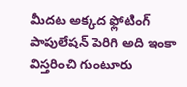మీదట అక్కద ఫ్లోటింగ్ పాపులేషన్ పెరిగి అది ఇంకా విస్తరించి గుంటూరు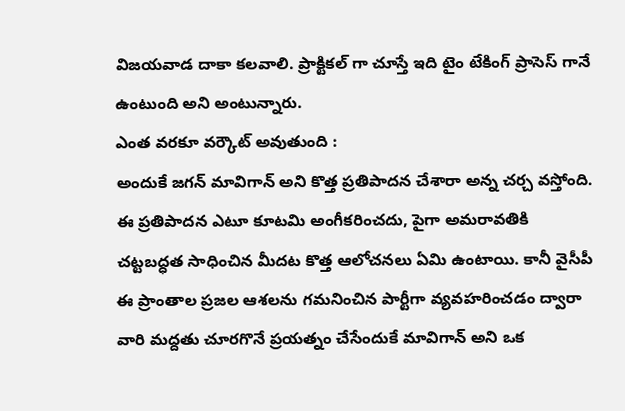విజయవాడ దాకా కలవాలి. ప్రాక్టికల్ గా చూస్తే ఇది టైం టేకింగ్ ప్రాసెస్ గానే ఉంటుంది అని అంటున్నారు.
ఎంత వరకూ వర్కౌట్ అవుతుంది :
అందుకే జగన్ మావిగాన్ అని కొత్త ప్రతిపాదన చేశారా అన్న చర్చ వస్తోంది. ఈ ప్రతిపాదన ఎటూ కూటమి అంగీకరించదు, పైగా అమరావతికి చట్టబద్ధత సాధించిన మీదట కొత్త ఆలోచనలు ఏమి ఉంటాయి. కానీ వైసీపీ ఈ ప్రాంతాల ప్రజల ఆశలను గమనించిన పార్టీగా వ్యవహరించడం ద్వారా వారి మద్దతు చూరగొనే ప్రయత్నం చేసేందుకే మావిగాన్ అని ఒక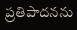ప్రతిపాదనను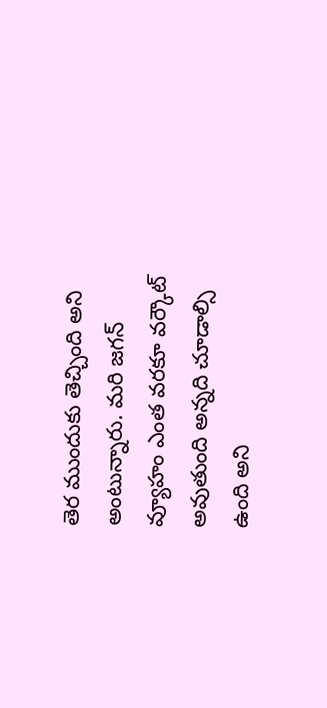తెర ముందుకు తెచ్చింది అని అంటున్నారు. మరి జగన్ వ్యూహం ఎంత వరకూ వర్కౌట్ అవుతుంది అన్నది చూడాల్సి ఉంది అని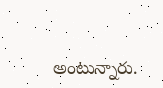అంటున్నారు.